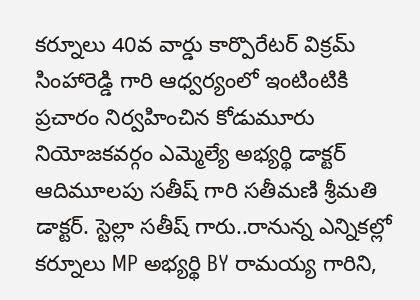కర్నూలు 40వ వార్డు కార్పొరేటర్ విక్రమ్ సింహారెడ్డి గారి ఆధ్వర్యంలో ఇంటింటికి ప్రచారం నిర్వహించిన కోడుమూరు నియోజకవర్గం ఎమ్మెల్యే అభ్యర్థి డాక్టర్ ఆదిమూలపు సతీష్ గారి సతీమణి శ్రీమతి డాక్టర్. స్టెల్లా సతీష్ గారు..రానున్న ఎన్నికల్లో కర్నూలు MP అభ్యర్థి BY రామయ్య గారిని,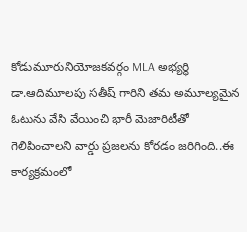కోడుమూరునియోజకవర్గం MLA అభ్యర్థి డా.ఆదిమూలపు సతీష్ గారిని తమ అమూల్యమైన ఓటును వేసి వేయించి భారీ మెజారిటీతో గెలిపించాలని వార్డు ప్రజలను కోరడం జరిగింది..ఈ కార్యక్రమంలో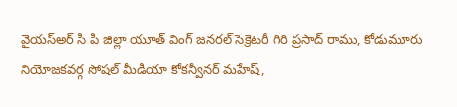వైయస్అర్ సి పి జిల్లా యూత్ వింగ్ జనరల్ సెక్రెటరీ గిరి ప్రసాద్ రాము, కోడుమూరు నియోజకవర్గ సోషల్ మీడియా కోకన్వీనర్ మహేష్,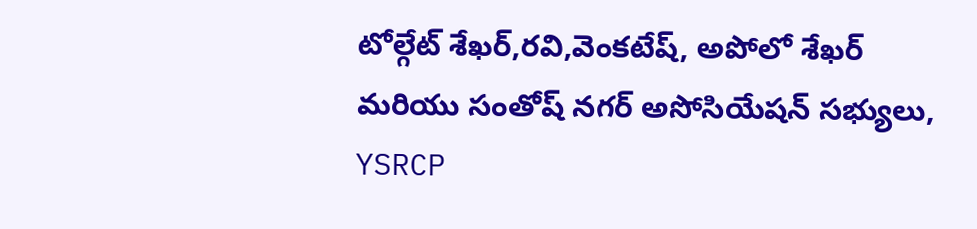టోల్గేట్ శేఖర్,రవి,వెంకటేష్, అపోలో శేఖర్ మరియు సంతోష్ నగర్ అసోసియేషన్ సభ్యులు, YSRCP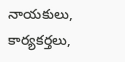నాయకులు, కార్యకర్తలు,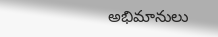అభిమానులు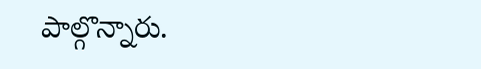పాల్గొన్నారు.